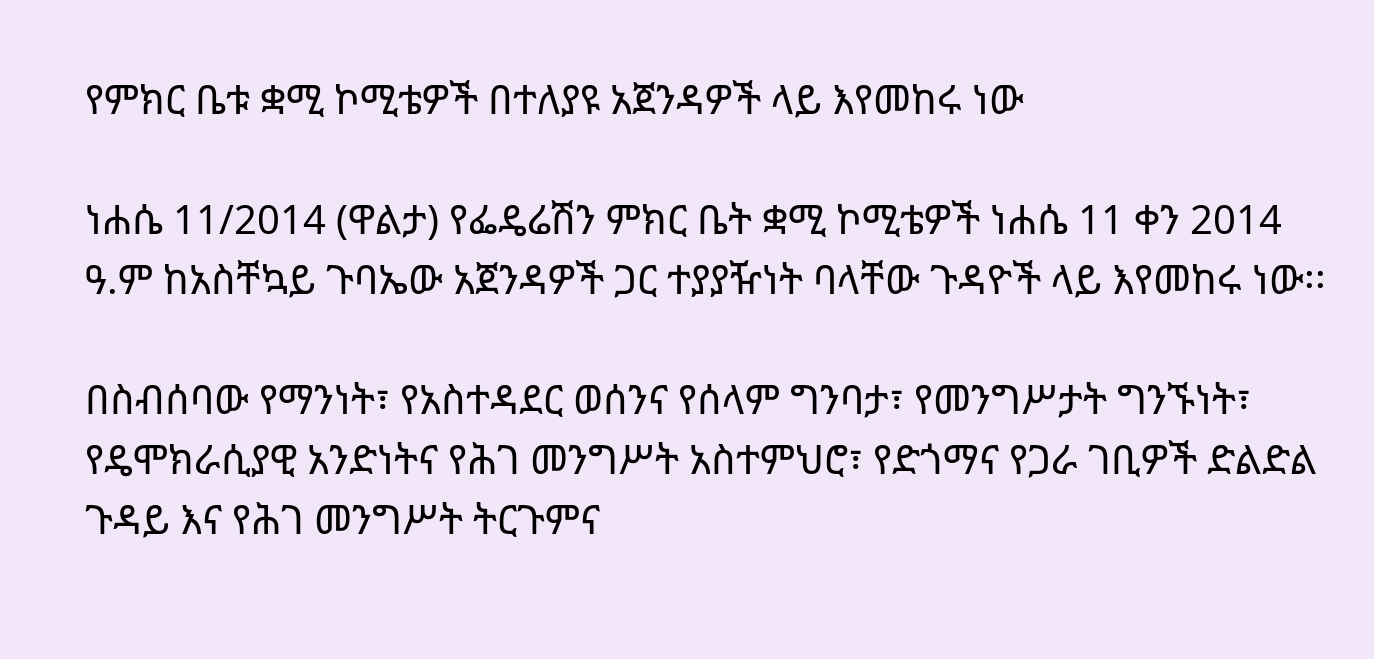የምክር ቤቱ ቋሚ ኮሚቴዎች በተለያዩ አጀንዳዎች ላይ እየመከሩ ነው

ነሐሴ 11/2014 (ዋልታ) የፌዴሬሽን ምክር ቤት ቋሚ ኮሚቴዎች ነሐሴ 11 ቀን 2014 ዓ.ም ከአስቸኳይ ጉባኤው አጀንዳዎች ጋር ተያያዥነት ባላቸው ጉዳዮች ላይ እየመከሩ ነው፡፡

በስብሰባው የማንነት፣ የአስተዳደር ወሰንና የሰላም ግንባታ፣ የመንግሥታት ግንኙነት፣ የዴሞክራሲያዊ አንድነትና የሕገ መንግሥት አስተምህሮ፣ የድጎማና የጋራ ገቢዎች ድልድል ጉዳይ እና የሕገ መንግሥት ትርጉምና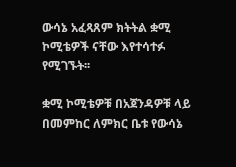ውሳኔ አፈጻጸም ክትትል ቋሚ ኮሚቴዎች ናቸው እየተሳተፉ የሚገኙት፡፡

ቋሚ ኮሚቴዎቹ በአጀንዳዎቹ ላይ በመምከር ለምክር ቤቱ የውሳኔ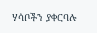ሃሳቦችን ያቀርባሉ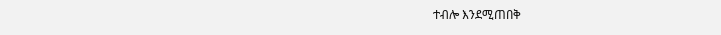ተብሎ እንደሚጠበቅ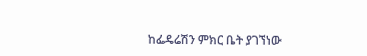ከፌዴሬሽን ምክር ቤት ያገኘነው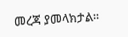መረጃ ያመላክታል፡፡